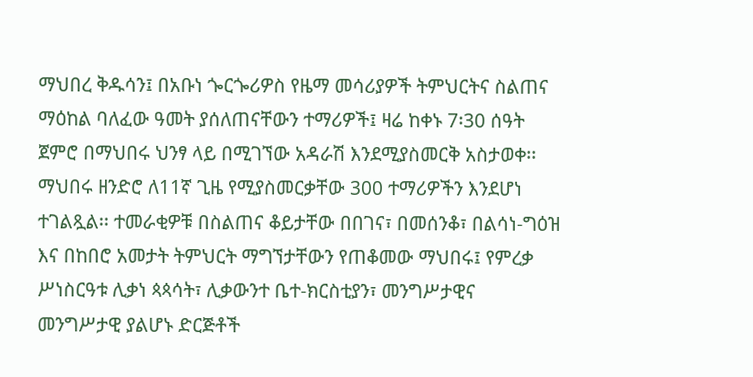ማህበረ ቅዱሳን፤ በአቡነ ጐርጐሪዎስ የዜማ መሳሪያዎች ትምህርትና ስልጠና ማዕከል ባለፈው ዓመት ያሰለጠናቸውን ተማሪዎች፤ ዛሬ ከቀኑ 7፡30 ሰዓት ጀምሮ በማህበሩ ህንፃ ላይ በሚገኘው አዳራሽ እንደሚያስመርቅ አስታወቀ፡፡ማህበሩ ዘንድሮ ለ11ኛ ጊዜ የሚያስመርቃቸው 300 ተማሪዎችን እንደሆነ ተገልጿል፡፡ ተመራቂዎቹ በስልጠና ቆይታቸው በበገና፣ በመሰንቆ፣ በልሳነ-ግዕዝ እና በከበሮ አመታት ትምህርት ማግኘታቸውን የጠቆመው ማህበሩ፤ የምረቃ ሥነስርዓቱ ሊቃነ ጳጳሳት፣ ሊቃውንተ ቤተ-ክርስቲያን፣ መንግሥታዊና መንግሥታዊ ያልሆኑ ድርጅቶች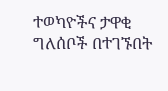ተወካዮችና ታዋቂ ግለሰቦች በተገኙበት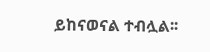ይከናወናል ተብሏል፡፡